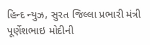હિન્દ ન્યુઝ, સુરત જિલ્લા પ્રભારી મંત્રી પૂર્ણેશભાઇ મોદીની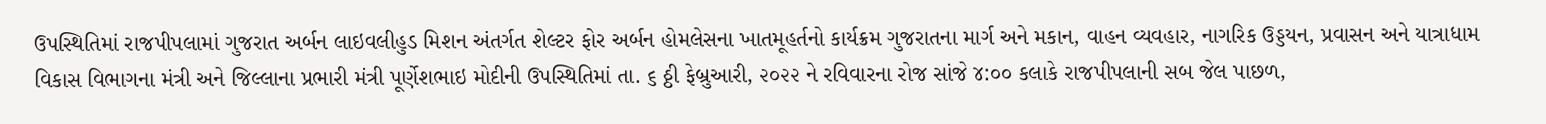ઉપસ્થિતિમાં રાજપીપલામાં ગુજરાત અર્બન લાઇવલીહુડ મિશન અંતર્ગત શેલ્ટર ફોર અર્બન હોમલેસના ખાતમૂહર્તનો કાર્યક્રમ ગુજરાતના માર્ગ અને મકાન, વાહન વ્યવહાર, નાગરિક ઉડ્ડયન, પ્રવાસન અને યાત્રાધામ વિકાસ વિભાગના મંત્રી અને જિલ્લાના પ્રભારી મંત્રી પૂર્ણેશભાઇ મોદીની ઉપસ્થિતિમાં તા. ૬ ઠ્ઠી ફેબ્રુઆરી, ૨૦૨૨ ને રવિવારના રોજ સાંજે ૪:૦૦ કલાકે રાજપીપલાની સબ જેલ પાછળ,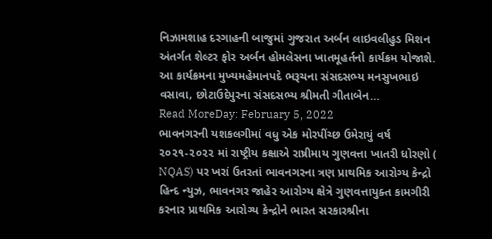નિઝામશાહ દરગાહની બાજુમાં ગુજરાત અર્બન લાઇવલીહુડ મિશન અંતર્ગત શેલ્ટર ફોર અર્બન હોમલેસના ખાતમૂહર્તનો કાર્યક્રમ યોજાશે. આ કાર્યક્રમના મુખ્યમહેમાનપદે ભરૂચના સંસદસભ્ય મનસુખભાઇ વસાવા, છોટાઉદેપુરના સંસદસભ્ય શ્રીમતી ગીતાબેન…
Read MoreDay: February 5, 2022
ભાવનગરની યશકલગીમાં વધુ એક મોરપીંચ્છ ઉમેરાયું વર્ષ ૨૦૨૧-૨૦૨૨ માં રાષ્ટ્રીય કક્ષાએ રાષ્રીમાય ગુણવત્તા ખાતરી ધોરણો ( NQAS) પર ખરાં ઉતરતાં ભાવનગરના ત્રણ પ્રાથમિક આરોગ્ય કેન્દ્રો
હિન્દ ન્યુઝ, ભાવનગર જાહેર આરોગ્ય ક્ષેત્રે ગુણવત્તાયુક્ત કામગીરી કરનાર પ્રાથમિક આરોગ્ય કેન્દ્રોને ભારત સરકારશ્રીના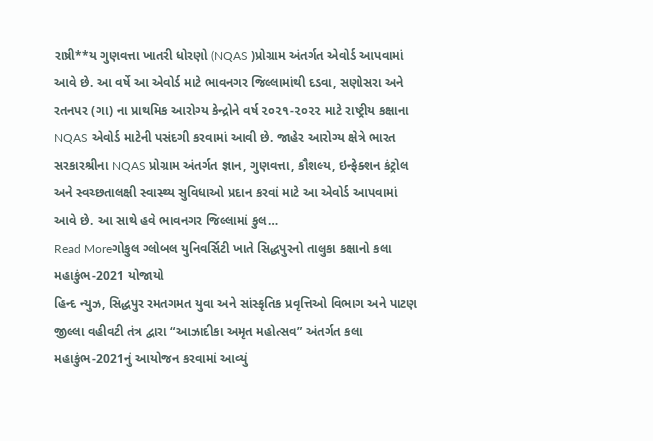રાષ્રી**ય ગુણવત્તા ખાતરી ધોરણો (NQAS )પ્રોગ્રામ અંતર્ગત એવોર્ડ આપવામાં આવે છે. આ વર્ષે આ એવોર્ડ માટે ભાવનગર જિલ્લામાંથી દડવા, સણોસરા અને રતનપર (ગા) ના પ્રાથમિક આરોગ્ય કેન્દ્રોને વર્ષ ૨૦૨૧-૨૦૨૨ માટે રાષ્ટ્રીય કક્ષાના NQAS એવોર્ડ માટેની પસંદગી કરવામાં આવી છે. જાહેર આરોગ્ય ક્ષેત્રે ભારત સરકારશ્રીના NQAS પ્રોગ્રામ અંતર્ગત જ્ઞાન, ગુણવત્તા, કૌશલ્ય, ઇન્ફેક્શન કંટ્રોલ અને સ્વચ્છતાલક્ષી સ્વાસ્થ્ય સુવિધાઓ પ્રદાન કરવાં માટે આ એવોર્ડ આપવામાં આવે છે. આ સાથે હવે ભાવનગર જિલ્લામાં કુલ…
Read Moreગોકુલ ગ્લોબલ યુનિવર્સિટી ખાતે સિદ્ધપુરનો તાલુકા કક્ષાનો કલા મહાકુંભ-2021 યોજાયો
હિન્દ ન્યુઝ, સિદ્ધપુર રમતગમત યુવા અને સાંસ્કૃતિક પ્રવૃત્તિઓ વિભાગ અને પાટણ જીલ્લા વહીવટી તંત્ર દ્વારા “આઝાદીકા અમૃત મહોત્સવ” અંતર્ગત કલા મહાકુંભ-2021નું આયોજન કરવામાં આવ્યું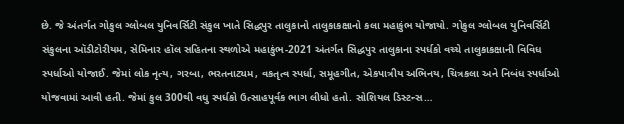છે. જે અંતર્ગત ગોકુલ ગ્લોબલ યુનિવર્સિટી સંકુલ ખાતે સિદ્ધપુર તાલુકાનો તાલુકાકક્ષાનો કલા મહાકુંભ યોજાયો. ગોકુલ ગ્લોબલ યુનિવર્સિટી સંકુલના ઑડીટોરીયમ, સેમિનાર હૉલ સહિતના સ્થળોએ મહાકુંભ-2021 અંતર્ગત સિદ્ધપુર તાલુકાના સ્પર્ધકો વચ્ચે તાલુકાકક્ષાની વિવિધ સ્પર્ધાઓ યોજાઈ. જેમાં લોક નૃત્ય, ગરબા, ભરતનાટ્યમ, વકતૃત્વ સ્પર્ધા, સમૂહગીત, એકપાત્રીય અભિનય, ચિત્રકલા અને નિબંધ સ્પર્ધાઓ યોજવામાં આવી હતી. જેમાં કુલ 300થી વધુ સ્પર્ધકો ઉત્સાહપૂર્વક ભાગ લીધો હતો. સોશિયલ ડિસ્ટન્સ…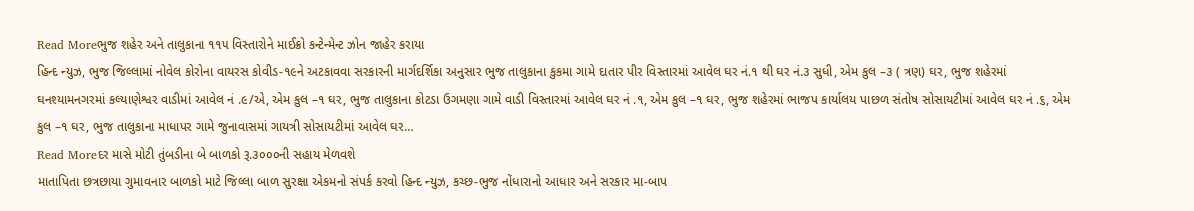Read Moreભુજ શહેર અને તાલુકાના ૧૧૫ વિસ્તારોને માઈક્રો કન્ટેન્મેન્ટ ઝોન જાહેર કરાયા
હિન્દ ન્યુઝ, ભુજ જિલ્લામાં નોવેલ કોરોના વાયરસ કોવીડ-૧૯ને અટકાવવા સરકારની માર્ગદર્શિકા અનુસાર ભુજ તાલુકાના કુકમા ગામે દાતાર પીર વિસ્તારમાં આવેલ ઘર નં.૧ થી ઘર નં.૩ સુધી, એમ કુલ –૩ ( ત્રણ) ઘર, ભુજ શહેરમાં ઘનશ્યામનગરમાં કલ્યાણેશ્વર વાડીમાં આવેલ નં .૯/એ, એમ કુલ –૧ ઘર, ભુજ તાલુકાના કોટડા ઉગમણા ગામે વાડી વિસ્તારમાં આવેલ ઘર નં .૧, એમ કુલ –૧ ઘર, ભુજ શહેરમાં ભાજપ કાર્યાલય પાછળ સંતોષ સોસાયટીમાં આવેલ ઘર નં .૬, એમ કુલ –૧ ઘર, ભુજ તાલુકાના માધાપર ગામે જુનાવાસમાં ગાયત્રી સોસાયટીમાં આવેલ ઘર…
Read Moreદર માસે મોટી તુંબડીના બે બાળકો રૂ.૩૦૦૦ની સહાય મેળવશે
માતાપિતા છત્રછાયા ગુમાવનાર બાળકો માટે જિલ્લા બાળ સુરક્ષા એકમનો સંપર્ક કરવો હિન્દ ન્યુઝ, કચ્છ-ભુજ નોંધારાનો આધાર અને સરકાર મા-બાપ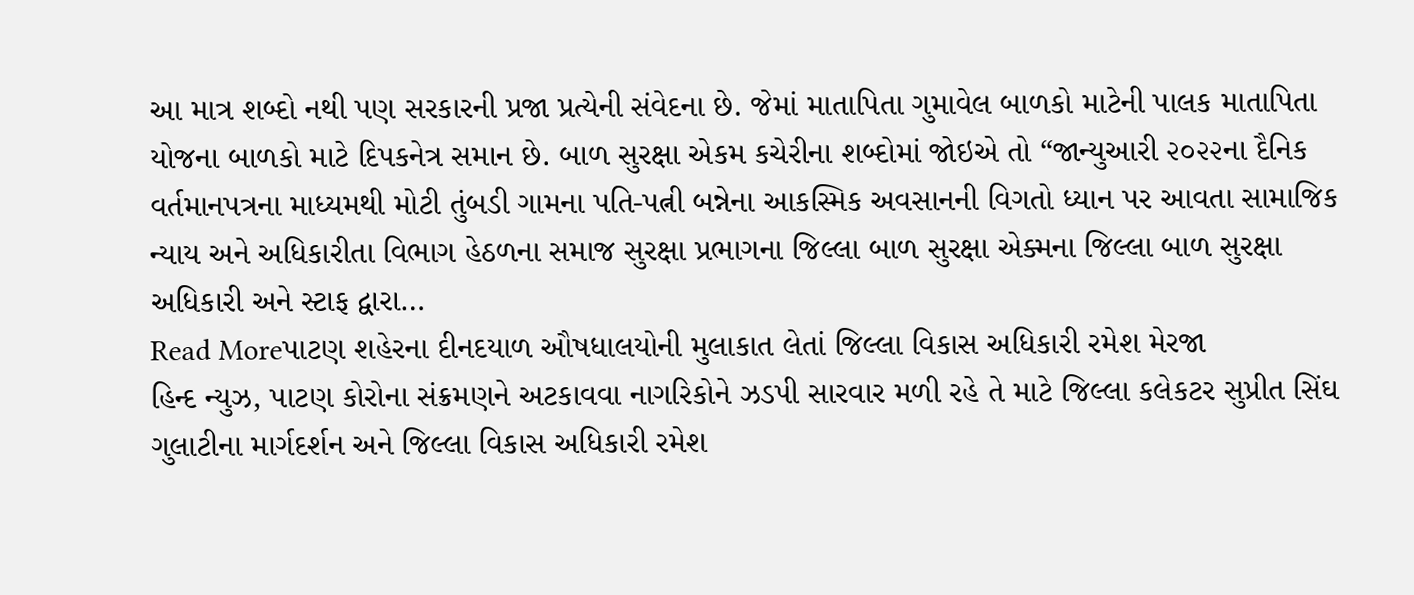આ માત્ર શબ્દો નથી પણ સરકારની પ્રજા પ્રત્યેની સંવેદના છે. જેમાં માતાપિતા ગુમાવેલ બાળકો માટેની પાલક માતાપિતા યોજના બાળકો માટે દિપકનેત્ર સમાન છે. બાળ સુરક્ષા એકમ કચેરીના શબ્દોમાં જોઇએ તો “જાન્યુઆરી ૨૦૨૨ના દૈનિક વર્તમાનપત્રના માધ્યમથી મોટી તુંબડી ગામના પતિ-પત્ની બન્નેના આકસ્મિક અવસાનની વિગતો ધ્યાન પર આવતા સામાજિક ન્યાય અને અધિકારીતા વિભાગ હેઠળના સમાજ સુરક્ષા પ્રભાગના જિલ્લા બાળ સુરક્ષા એક્મના જિલ્લા બાળ સુરક્ષા અધિકારી અને સ્ટાફ દ્વારા…
Read Moreપાટણ શહેરના દીનદયાળ ઔષધાલયોની મુલાકાત લેતાં જિલ્લા વિકાસ અધિકારી રમેશ મેરજા
હિન્દ ન્યુઝ, પાટણ કોરોના સંક્રમણને અટકાવવા નાગરિકોને ઝડપી સારવાર મળી રહે તે માટે જિલ્લા કલેકટર સુપ્રીત સિંઘ ગુલાટીના માર્ગદર્શન અને જિલ્લા વિકાસ અધિકારી રમેશ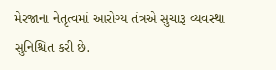મેરજાના નેતૃત્વમાં આરોગ્ય તંત્રએ સુચારૂ વ્યવસ્થા સુનિશ્ચિત કરી છે.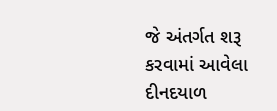જે અંતર્ગત શરૂ કરવામાં આવેલા દીનદયાળ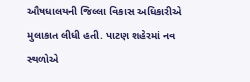ઔષધાલયની જિલ્લા વિકાસ અધિકારીએ મુલાકાત લીધી હતી. પાટણ શહેરમાં નવ સ્થળોએ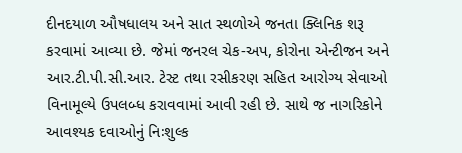દીનદયાળ ઔષધાલય અને સાત સ્થળોએ જનતા ક્લિનિક શરૂ કરવામાં આવ્યા છે. જેમાં જનરલ ચેક-અપ, કોરોના એન્ટીજન અને આર.ટી.પી.સી.આર. ટેસ્ટ તથા રસીકરણ સહિત આરોગ્ય સેવાઓ વિનામૂલ્યે ઉપલબ્ધ કરાવવામાં આવી રહી છે. સાથે જ નાગરિકોને આવશ્યક દવાઓનું નિઃશુલ્ક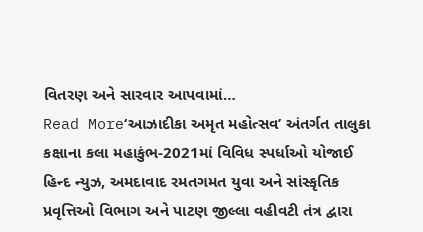વિતરણ અને સારવાર આપવામાં…
Read More‘આઝાદીકા અમૃત મહોત્સવ’ અંતર્ગત તાલુકા કક્ષાના કલા મહાકુંભ-2021માં વિવિધ સ્પર્ધાઓ યોજાઈ
હિન્દ ન્યુઝ, અમદાવાદ રમતગમત યુવા અને સાંસ્કૃતિક પ્રવૃત્તિઓ વિભાગ અને પાટણ જીલ્લા વહીવટી તંત્ર દ્વારા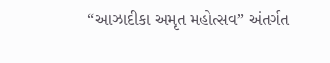“આઝાદીકા અમૃત મહોત્સવ” અંતર્ગત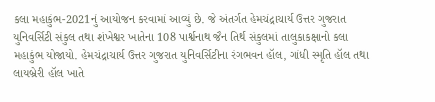કલા મહાકુંભ-2021નું આયોજન કરવામાં આવ્યું છે. જે અંતર્ગત હેમચંદ્રાચાર્ય ઉત્તર ગુજરાત યુનિવર્સિટી સંકુલ તથા શંખેશ્વર ખાતેના 108 પાર્શ્વનાથ જૈન તિર્થ સંકુલમાં તાલુકાકક્ષાનો કલા મહાકુંભ યોજાયો. હેમચંદ્રાચાર્ય ઉત્તર ગુજરાત યુનિવર્સિટીના રંગભવન હૉલ, ગાંધી સ્મૃતિ હૉલ તથા લાયબ્રેરી હૉલ ખાતે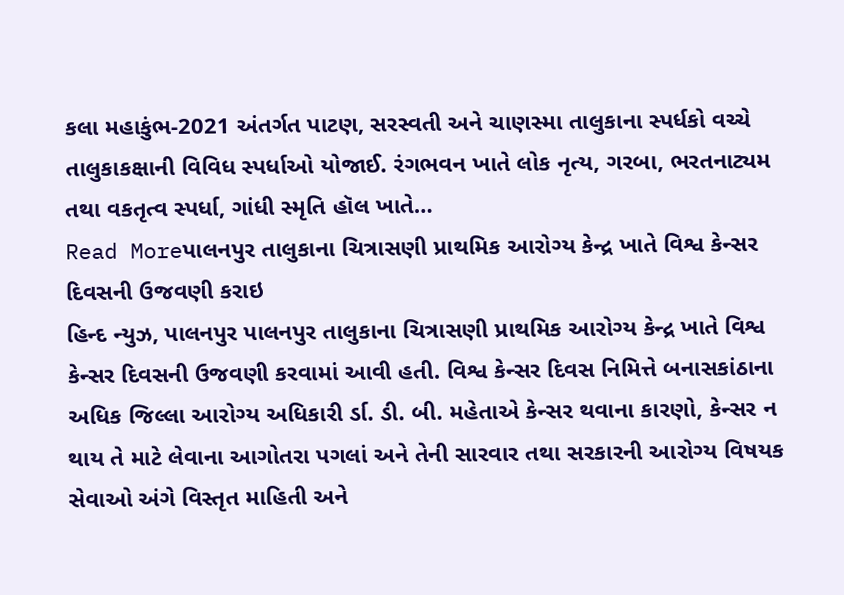કલા મહાકુંભ-2021 અંતર્ગત પાટણ, સરસ્વતી અને ચાણસ્મા તાલુકાના સ્પર્ધકો વચ્ચે તાલુકાકક્ષાની વિવિધ સ્પર્ધાઓ યોજાઈ. રંગભવન ખાતે લોક નૃત્ય, ગરબા, ભરતનાટ્યમ તથા વકતૃત્વ સ્પર્ધા, ગાંધી સ્મૃતિ હૉલ ખાતે…
Read Moreપાલનપુર તાલુકાના ચિત્રાસણી પ્રાથમિક આરોગ્ય કેન્દ્ર ખાતે વિશ્વ કેન્સર દિવસની ઉજવણી કરાઇ
હિન્દ ન્યુઝ, પાલનપુર પાલનપુર તાલુકાના ચિત્રાસણી પ્રાથમિક આરોગ્ય કેન્દ્ર ખાતે વિશ્વ કેન્સર દિવસની ઉજવણી કરવામાં આવી હતી. વિશ્વ કેન્સર દિવસ નિમિત્તે બનાસકાંઠાના અધિક જિલ્લા આરોગ્ય અધિકારી ર્ડા. ડી. બી. મહેતાએ કેન્સર થવાના કારણો, કેન્સર ન થાય તે માટે લેવાના આગોતરા પગલાં અને તેની સારવાર તથા સરકારની આરોગ્ય વિષયક સેવાઓ અંગે વિસ્તૃત માહિતી અને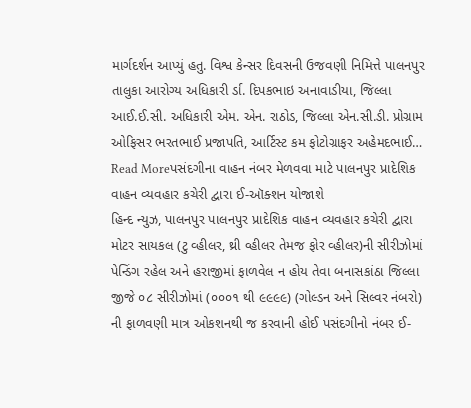માર્ગદર્શન આપ્યું હતુ. વિશ્વ કેન્સર દિવસની ઉજવણી નિમિત્તે પાલનપુર તાલુકા આરોગ્ય અધિકારી ર્ડા. દિપકભાઇ અનાવાડીયા, જિલ્લા આઈ.ઈ.સી. અધિકારી એમ. એન. રાઠોડ, જિલ્લા એન.સી.ડી. પ્રોગ્રામ ઓફિસર ભરતભાઈ પ્રજાપતિ, આર્ટિસ્ટ કમ ફોટોગ્રાફર અહેમદભાઈ…
Read Moreપસંદગીના વાહન નંબર મેળવવા માટે પાલનપુર પ્રાદેશિક વાહન વ્યવહાર કચેરી દ્વારા ઈ-ઑક્શન યોજાશે
હિન્દ ન્યુઝ, પાલનપુર પાલનપુર પ્રાદેશિક વાહન વ્યવહાર કચેરી દ્વારા મોટર સાયકલ (ટુ વ્હીલર, થ્રી વ્હીલર તેમજ ફોર વ્હીલર)ની સીરીઝોમાં પેન્ડિંગ રહેલ અને હરાજીમાં ફાળવેલ ન હોય તેવા બનાસકાંઠા જિલ્લા જીજે ૦૮ સીરીઝોમાં (૦૦૦૧ થી ૯૯૯૯) (ગોલ્ડન અને સિલ્વર નંબરો) ની ફાળવણી માત્ર ઓકશનથી જ કરવાની હોઈ પસંદગીનો નંબર ઈ-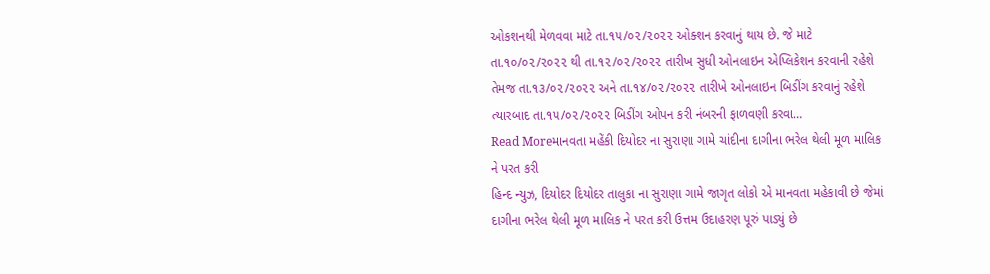ઓકશનથી મેળવવા માટે તા.૧૫/૦૨/૨૦૨૨ ઓક્શન કરવાનું થાય છે. જે માટે તા.૧૦/૦૨/૨૦૨૨ થી તા.૧૨/૦૨/૨૦૨૨ તારીખ સુધી ઓનલાઇન એપ્લિકેશન કરવાની રહેશે તેમજ તા.૧૩/૦૨/૨૦૨૨ અને તા.૧૪/૦૨/૨૦૨૨ તારીખે ઓનલાઇન બિડીંગ કરવાનું રહેશે ત્યારબાદ તા.૧૫/૦૨/૨૦૨૨ બિડીંગ ઓપન કરી નંબરની ફાળવણી કરવા…
Read Moreમાનવતા મહેંકી દિયોદર ના સુરાણા ગામે ચાંદીના દાગીના ભરેલ થેલી મૂળ માલિક ને પરત કરી
હિન્દ ન્યુઝ, દિયોદર દિયોદર તાલુકા ના સુરાણા ગામે જાગૃત લોકો એ માનવતા મહેકાવી છે જેમાં દાગીના ભરેલ થેલી મૂળ માલિક ને પરત કરી ઉત્તમ ઉદાહરણ પૂરું પાડ્યું છે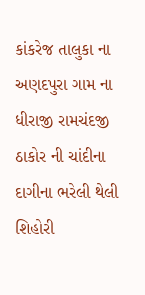કાંકરેજ તાલુકા ના અણદપુરા ગામ ના ધીરાજી રામચંદજી ઠાકોર ની ચાંદીના દાગીના ભરેલી થેલી શિહોરી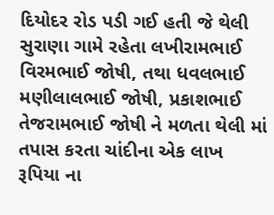દિયોદર રોડ પડી ગઈ હતી જે થેલી સુરાણા ગામે રહેતા લખીરામભાઈ વિરમભાઈ જોષી, તથા ધવલભાઈ મણીલાલભાઈ જોષી, પ્રકાશભાઈ તેજરામભાઈ જોષી ને મળતા થેલી માં તપાસ કરતા ચાંદીના એક લાખ રૂપિયા ના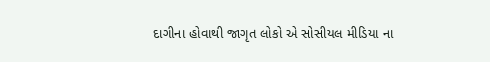દાગીના હોવાથી જાગૃત લોકો એ સોસીયલ મીડિયા ના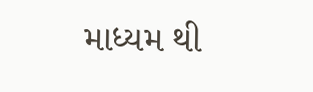માધ્યમ થી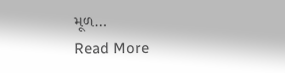મૂળ…
Read More